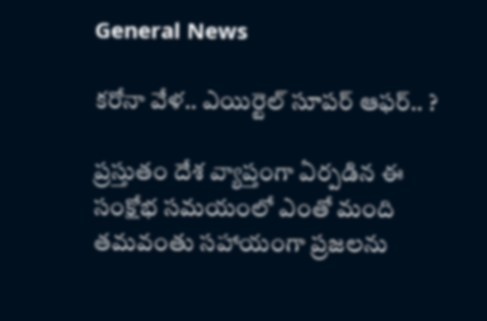General News

కరోనా వేళ.. ఎయిర్టెల్ సూపర్ ఆఫర్.. ?

ప్రస్తుతం దేశ వ్యాప్తంగా ఏర్పడిన ఈ సంక్షోభ సమయంలో ఎంతో మంది తమవంతు సహాయంగా ప్రజలను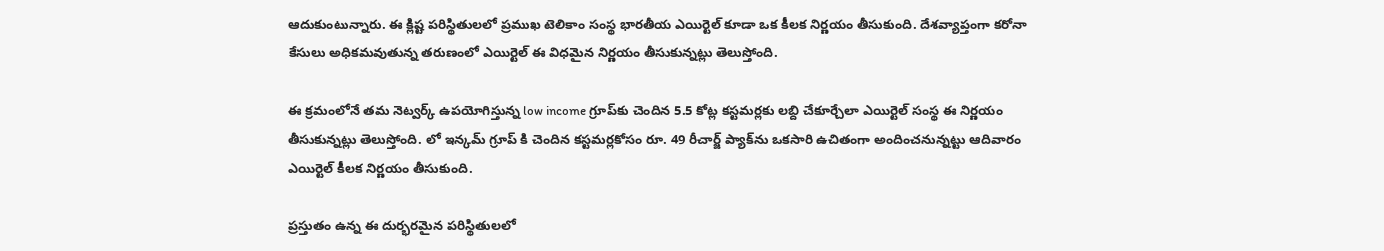ఆదుకుంటున్నారు. ఈ క్లిష్ట పరిస్థితులలో ప్రముఖ టెలికాం సంస్థ భారతీయ ఎయిర్టెల్ కూడా ఒక కీలక నిర్ణయం తీసుకుంది. దేశవ్యాప్తంగా కరోనా కేసులు అధికమవుతున్న తరుణంలో ఎయిర్టెల్ ఈ విధమైన నిర్ణయం తీసుకున్నట్లు తెలుస్తోంది.

ఈ క్రమంలోనే తమ నెట్వర్క్ ఉపయోగిస్తున్న low income గ్రూప్‌కు చెందిన 5.5 కోట్ల కస్టమర్లకు లబ్ది చేకూర్చేలా ఎయిర్టెల్ సంస్థ ఈ నిర్ణయం తీసుకున్నట్లు తెలుస్తోంది. లో ఇన్కమ్ గ్రూప్ కి చెందిన కస్టమర్లకోసం రూ. 49 రీచార్జ్ ప్యాక్‌ను ఒకసారి ఉచితంగా అందించనున్నట్టు ఆదివారం ఎయిర్టెల్ కీలక నిర్ణయం తీసుకుంది.

ప్రస్తుతం ఉన్న ఈ దుర్భరమైన పరిస్థితులలో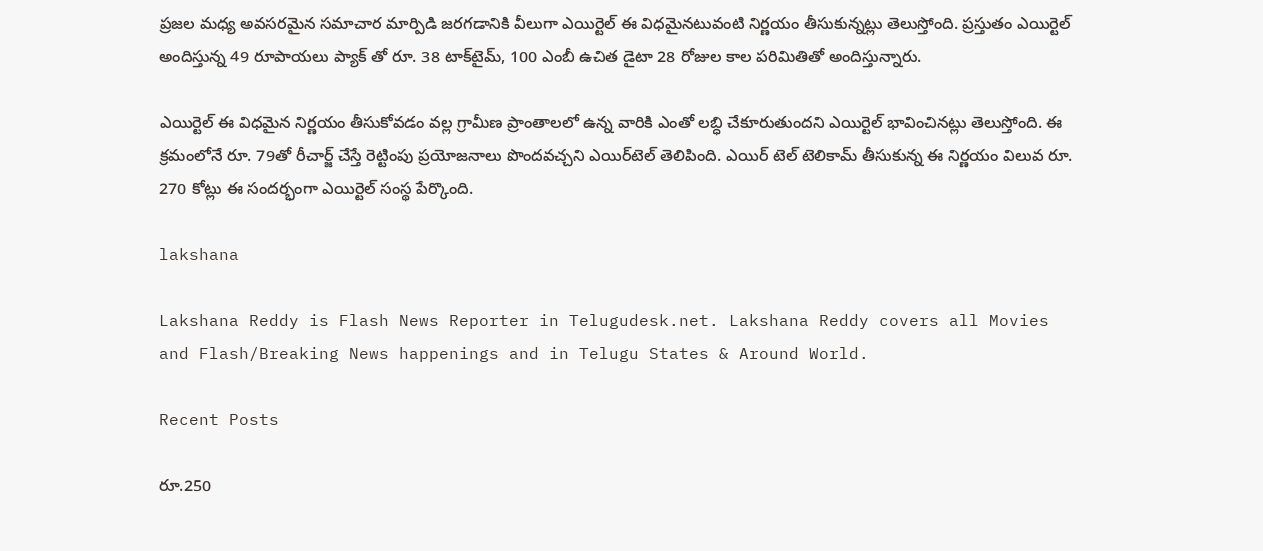ప్రజల మధ్య అవసరమైన సమాచార మార్పిడి జరగడానికి వీలుగా ఎయిర్టెల్ ఈ విధమైనటువంటి నిర్ణయం తీసుకున్నట్లు తెలుస్తోంది. ప్రస్తుతం ఎయిర్టెల్ అందిస్తున్న 49 రూపాయలు ప్యాక్ తో రూ. 38 టాక్‌టైమ్, 100 ఎంబీ ఉచిత డైటా 28 రోజుల కాల పరిమితితో అందిస్తున్నారు.

ఎయిర్టెల్ ఈ విధమైన నిర్ణయం తీసుకోవడం వల్ల గ్రామీణ ప్రాంతాలలో ఉన్న వారికి ఎంతో లబ్ధి చేకూరుతుందని ఎయిర్టెల్ భావించినట్లు తెలుస్తోంది. ఈ క్రమంలోనే రూ. 79తో రీచార్జ్ చేస్తే రెట్టింపు ప్రయోజనాలు పొందవచ్చని ఎయిర్‌టెల్ తెలిపింది. ఎయిర్ టెల్ టెలికామ్ తీసుకున్న ఈ నిర్ణయం విలువ రూ. 270 కోట్లు ఈ సందర్భంగా ఎయిర్టెల్ సంస్థ పేర్కొంది.

lakshana

Lakshana Reddy is Flash News Reporter in Telugudesk.net. Lakshana Reddy covers all Movies and Flash/Breaking News happenings and in Telugu States & Around World.

Recent Posts

రూ.250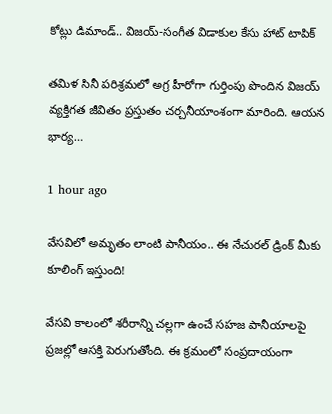కోట్లు డిమాండ్.. విజయ్-సంగీత విడాకుల కేసు హాట్ టాపిక్

తమిళ సినీ పరిశ్రమలో అగ్ర హీరోగా గుర్తింపు పొందిన విజయ్ వ్యక్తిగత జీవితం ప్రస్తుతం చర్చనీయాంశంగా మారింది. ఆయన భార్య…

1 hour ago

వేసవిలో అమృతం లాంటి పానీయం.. ఈ నేచురల్ డ్రింక్ మీకు కూలింగ్ ఇస్తుంది!

వేసవి కాలంలో శరీరాన్ని చల్లగా ఉంచే సహజ పానీయాలపై ప్రజల్లో ఆసక్తి పెరుగుతోంది. ఈ క్రమంలో సంప్రదాయంగా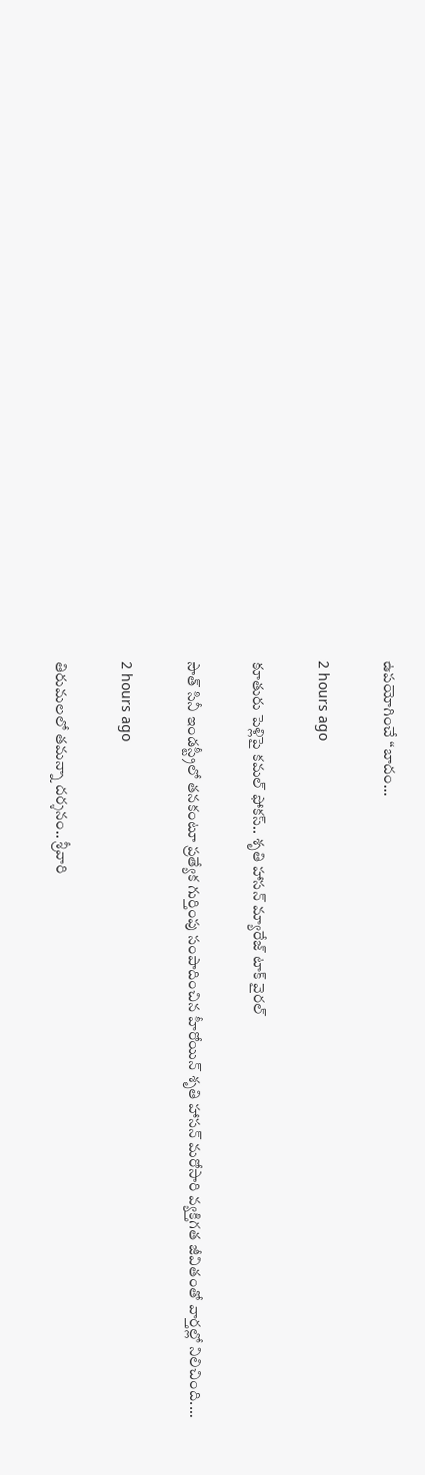ఉపయోగించే “బాదం…

2 hours ago

కూతురు పెళ్లిపై కమల్ ఫోకస్.. శృతి హాసన్ మ్యారేజ్ టాక్ వైరల్

సౌత్ సినీ ఇండస్ట్రీలో తనకంటూ ప్రత్యేక గుర్తింపు సంపాదించిన హీరోయిన్ శృతి హాసన్ మరోసారి వ్యక్తిగత జీవితంతో వార్తల్లో నిలిచింది.…

2 hours ago

తిరుమలలో తమన్నా దర్శనం.. శ్రీవారి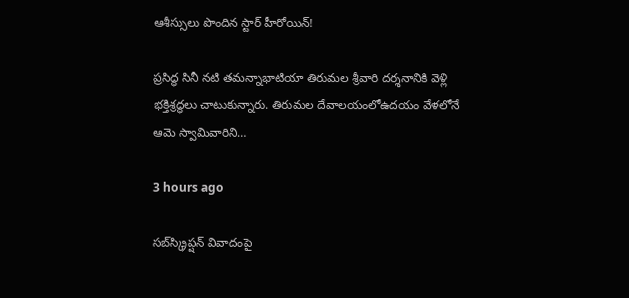ఆశీస్సులు పొందిన స్టార్ హీరోయిన్!

ప్రసిద్ధ సినీ నటి తమన్నాభాటియా తిరుమల శ్రీవారి దర్శనానికి వెళ్లి భక్తిశ్రద్ధలు చాటుకున్నారు. తిరుమల దేవాలయంలోఉదయం వేళలోనే ఆమె స్వామివారిని…

3 hours ago

సబ్‌స్క్రిప్షన్ వివాదంపై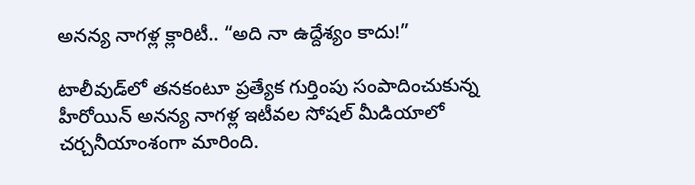అనన్య నాగళ్ల క్లారిటీ.. “అది నా ఉద్దేశ్యం కాదు!”

టాలీవుడ్‌లో తనకంటూ ప్రత్యేక గుర్తింపు సంపాదించుకున్న హీరోయిన్ అనన్య నాగళ్ల ఇటీవల సోషల్ మీడియాలో చర్చనీయాంశంగా మారింది.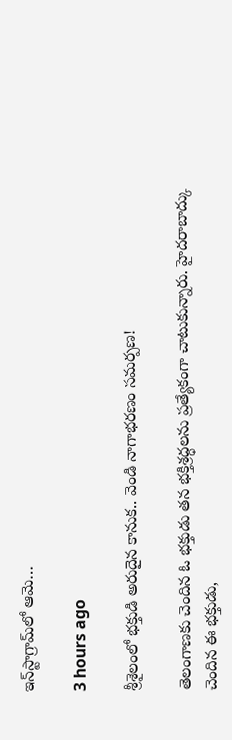ఇన్‌స్టాగ్రామ్‌లో ఆమె…

3 hours ago

శ్రీశైలంలో భక్తుడి అరుదైన కానుక.. వెండి నాగాభరణం సమర్పణ!

తెలంగాణకు చెందిన ఓ భక్తుడు తన భక్తిశ్రద్ధలను ప్రత్యేకంగా చాటుకున్నారు. హైదరాబాద్కు చెందిన ఈ భక్తుడు,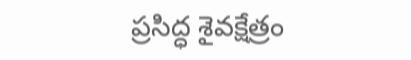ప్రసిద్ధ శైవక్షేత్రం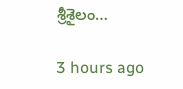శ్రీశైలం…

3 hours ago